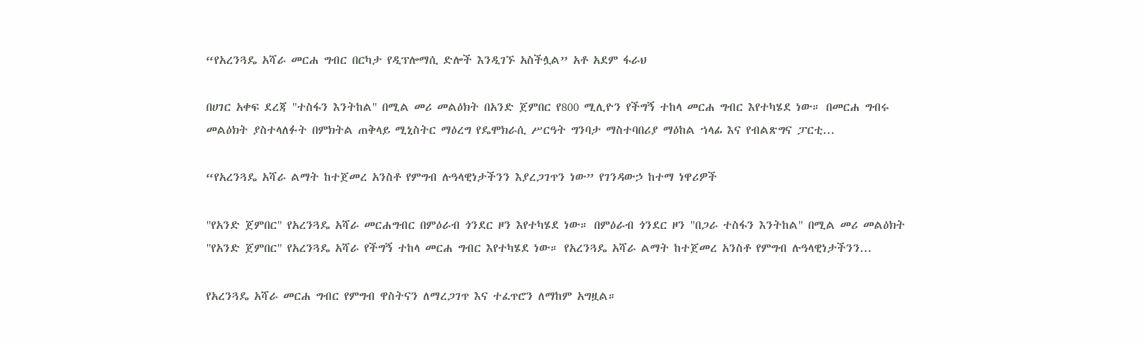“የአረንጓዴ አሻራ መርሐ ግብር በርካታ የዲፕሎማሲ ድሎች እንዲገኙ አስችሏል” አቶ አደም ፋራህ

በሀገር አቀፍ ደረጃ "ተስፋን እንትከል" በሚል መሪ መልዕክት በአንድ ጀምበር የ800 ሚሊዮን የችግኝ ተከላ መርሐ ግብር እየተካሄደ ነው። በመርሐ ግብሩ መልዕክት ያስተላለፉት በምክትል ጠቅላይ ሚኒስትር ማዕረግ የዴሞክራሲ ሥርዓት ግንባታ ማስተባበሪያ ማዕከል ኀላፊ እና የብልጽግና ፓርቲ...

“የአረንጓዴ አሻራ ልማት ከተጀመረ አንስቶ የምግብ ሉዓላዊነታችንን እያረጋገጥን ነው” የገንዳውኃ ከተማ ነዋሪዎች

"የአንድ ጀምበር" የአረንጓዴ አሻራ መርሐግብር በምዕራብ ጎንደር ዞን እየተካሄደ ነው። በምዕራብ ጎንደር ዞን "በጋራ ተስፋን እንትከል" በሚል መሪ መልዕክት "የአንድ ጀምበር" የአረንጓዴ አሻራ የችግኝ ተከላ መርሐ ግብር እየተካሄደ ነው። የአረንጓዴ አሻራ ልማት ከተጀመረ አንስቶ የምግብ ሉዓላዊነታችንን...

የአረንጓዴ አሻራ መርሐ ግብር የምግብ ዋስትናን ለማረጋገጥ እና ተፈጥሮን ለማከም አግዟል።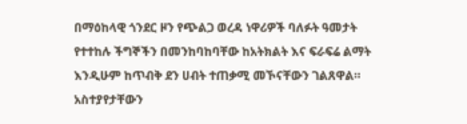በማዕከላዊ ጎንደር ዞን የጭልጋ ወረዳ ነዋሪዎች ባለፉት ዓመታት የተተከሉ ችግኞችን በመንከባከባቸው ከአትክልት እና ፍራፍሬ ልማት እንዲሁም ከጥብቅ ደን ሀብት ተጠቃሚ መኾናቸውን ገልጸዋል። አስተያየታቸውን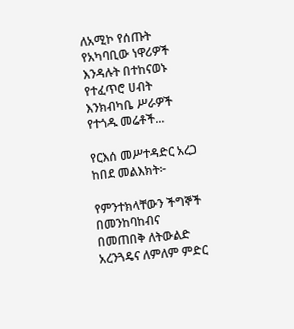ለአሚኮ የሰጡት የአካባቢው ነዋሪዎች እንዳሉት በተከናወኑ የተፈጥሮ ሀብት እንክብካቤ ሥራዎች የተጎዱ መሬቶች...

የርእሰ መሥተዳድር አረጋ ከበደ መልእክት፦

የምንተክላቸውን ችግኞች በመንከባከብና በመጠበቅ ለትውልድ አረንጓዴና ለምለም ምድር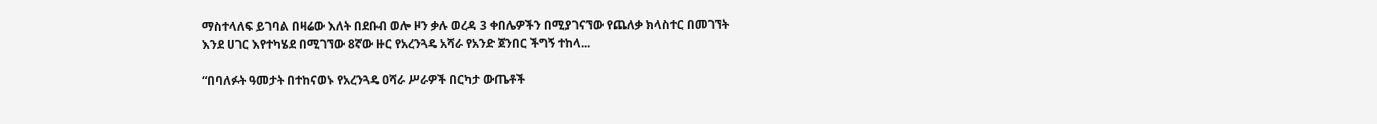ማስተላለፍ ይገባል በዛሬው እለት በደቡብ ወሎ ዞን ቃሉ ወረዳ 3 ቀበሌዎችን በሚያገናኘው የጨለቃ ክላስተር በመገኘት እንደ ሀገር እየተካሄደ በሚገኘው 8ኛው ዙር የአረንጓዴ አሻራ የአንድ ጀንበር ችግኝ ተከላ...

“በባለፉት ዓመታት በተከናወኑ የአረንጓዴ ዐሻራ ሥራዎች በርካታ ውጤቶች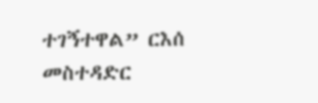ተገኝተዋል” ርእሰ መስተዳድር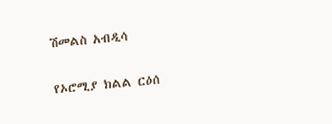ሽመልስ አብዲሳ

የኦሮሚያ ክልል ርዕሰ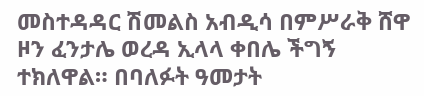መስተዳዳር ሽመልስ አብዲሳ በምሥራቅ ሸዋ ዞን ፈንታሌ ወረዳ ኢላላ ቀበሌ ችግኝ ተክለዋል። በባለፉት ዓመታት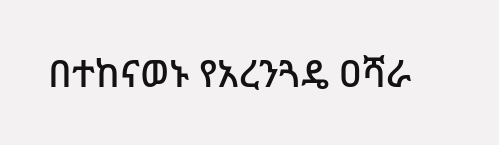በተከናወኑ የአረንጓዴ ዐሻራ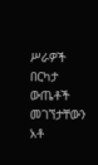ሥራዎች በርካታ ውጤቶች መገኘታቸውን አቶ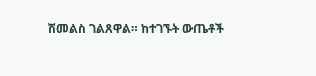ሽመልስ ገልጸዋል። ከተገኙት ውጤቶች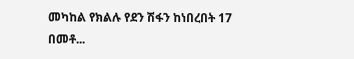መካከል የክልሉ የደን ሽፋን ከነበረበት 17 በመቶ...